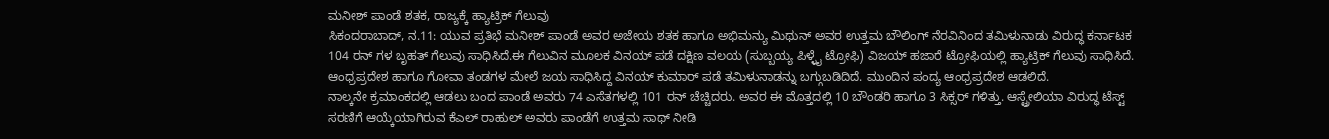ಮನೀಶ್ ಪಾಂಡೆ ಶತಕ, ರಾಜ್ಯಕ್ಕೆ ಹ್ಯಾಟ್ರಿಕ್ ಗೆಲುವು
ಸಿಕಂದರಾಬಾದ್, ನ.11: ಯುವ ಪ್ರತಿಭೆ ಮನೀಶ್ ಪಾಂಡೆ ಅವರ ಅಜೇಯ ಶತಕ ಹಾಗೂ ಅಭಿಮನ್ಯು ಮಿಥುನ್ ಅವರ ಉತ್ತಮ ಬೌಲಿಂಗ್ ನೆರವಿನಿಂದ ತಮಿಳುನಾಡು ವಿರುದ್ಧ ಕರ್ನಾಟಕ 104 ರನ್ ಗಳ ಬೃಹತ್ ಗೆಲುವು ಸಾಧಿಸಿದೆ.ಈ ಗೆಲುವಿನ ಮೂಲಕ ವಿನಯ್ ಪಡೆ ದಕ್ಷಿಣ ವಲಯ (ಸುಬ್ಬಯ್ಯ ಪಿಳ್ಳೈ ಟ್ರೋಫಿ) ವಿಜಯ್ ಹಜಾರೆ ಟ್ರೋಫಿಯಲ್ಲಿ ಹ್ಯಾಟ್ರಿಕ್ ಗೆಲುವು ಸಾಧಿಸಿದೆ.
ಆಂಧ್ರಪ್ರದೇಶ ಹಾಗೂ ಗೋವಾ ತಂಡಗಳ ಮೇಲೆ ಜಯ ಸಾಧಿಸಿದ್ದ ವಿನಯ್ ಕುಮಾರ್ ಪಡೆ ತಮಿಳುನಾಡನ್ನು ಬಗ್ಗುಬಡಿದಿದೆ. ಮುಂದಿನ ಪಂದ್ಯ ಆಂಧ್ರಪ್ರದೇಶ ಆಡಲಿದೆ.
ನಾಲ್ಕನೇ ಕ್ರಮಾಂಕದಲ್ಲಿ ಆಡಲು ಬಂದ ಪಾಂಡೆ ಅವರು 74 ಎಸೆತಗಳಲ್ಲಿ 101 ರನ್ ಚೆಚ್ಚಿದರು. ಅವರ ಈ ಮೊತ್ತದಲ್ಲಿ 10 ಬೌಂಡರಿ ಹಾಗೂ 3 ಸಿಕ್ಸರ್ ಗಳಿತ್ತು. ಆಸ್ಟ್ರೇಲಿಯಾ ವಿರುದ್ಧ ಟೆಸ್ಟ್ ಸರಣಿಗೆ ಆಯ್ಕೆಯಾಗಿರುವ ಕೆಎಲ್ ರಾಹುಲ್ ಅವರು ಪಾಂಡೆಗೆ ಉತ್ತಮ ಸಾಥ್ ನೀಡಿ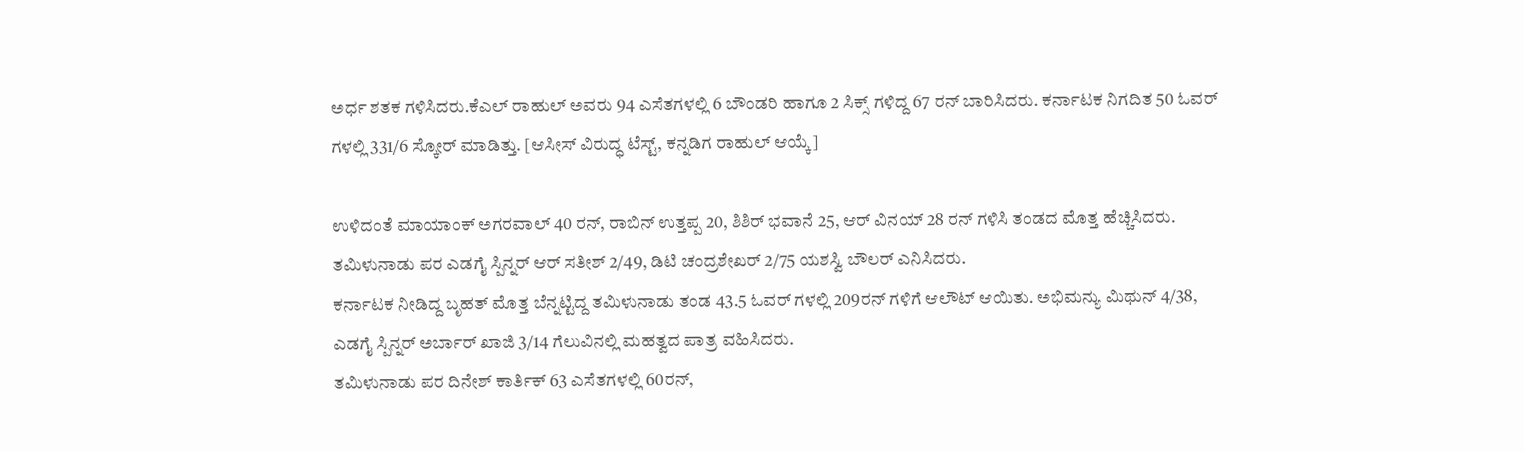ಅರ್ಧ ಶತಕ ಗಳಿಸಿದರು.ಕೆಎಲ್ ರಾಹುಲ್ ಅವರು 94 ಎಸೆತಗಳಲ್ಲಿ 6 ಬೌಂಡರಿ ಹಾಗೂ 2 ಸಿಕ್ಸ್ ಗಳಿದ್ದ 67 ರನ್ ಬಾರಿಸಿದರು. ಕರ್ನಾಟಕ ನಿಗದಿತ 50 ಓವರ್ ಗಳಲ್ಲಿ 331/6 ಸ್ಕೋರ್ ಮಾಡಿತ್ತು. [ಆಸೀಸ್ ವಿರುದ್ಧ ಟೆಸ್ಟ್, ಕನ್ನಡಿಗ ರಾಹುಲ್ ಆಯ್ಕೆ]

ಉಳಿದಂತೆ ಮಾಯಾಂಕ್ ಅಗರವಾಲ್ 40 ರನ್, ರಾಬಿನ್ ಉತ್ತಪ್ಪ 20, ಶಿಶಿರ್ ಭವಾನೆ 25, ಆರ್ ವಿನಯ್ 28 ರನ್ ಗಳಿಸಿ ತಂಡದ ಮೊತ್ತ ಹೆಚ್ಚಿಸಿದರು. ತಮಿಳುನಾಡು ಪರ ಎಡಗೈ ಸ್ಪಿನ್ನರ್ ಆರ್ ಸತೀಶ್ 2/49, ಡಿಟಿ ಚಂದ್ರಶೇಖರ್ 2/75 ಯಶಸ್ವಿ ಬೌಲರ್ ಎನಿಸಿದರು.
ಕರ್ನಾಟಕ ನೀಡಿದ್ದ ಬೃಹತ್ ಮೊತ್ತ ಬೆನ್ನಟ್ಟಿದ್ದ ತಮಿಳುನಾಡು ತಂಡ 43.5 ಓವರ್ ಗಳಲ್ಲಿ 209ರನ್ ಗಳಿಗೆ ಆಲೌಟ್ ಆಯಿತು. ಅಭಿಮನ್ಯು ಮಿಥುನ್ 4/38, ಎಡಗೈ ಸ್ಪಿನ್ನರ್ ಅರ್ಬಾರ್ ಖಾಜಿ 3/14 ಗೆಲುವಿನಲ್ಲಿ ಮಹತ್ವದ ಪಾತ್ರ ವಹಿಸಿದರು.
ತಮಿಳುನಾಡು ಪರ ದಿನೇಶ್ ಕಾರ್ತಿಕ್ 63 ಎಸೆತಗಳಲ್ಲಿ 60ರನ್,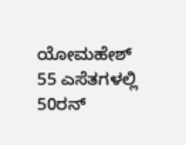ಯೋಮಹೇಶ್ 55 ಎಸೆತಗಳಲ್ಲಿ 50ರನ್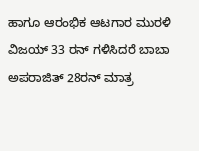ಹಾಗೂ ಆರಂಭಿಕ ಆಟಗಾರ ಮುರಳಿ ವಿಜಯ್ 33 ರನ್ ಗಳಿಸಿದರೆ ಬಾಬಾ ಅಪರಾಜಿತ್ 28ರನ್ ಮಾತ್ರ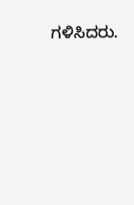ಗಳಿಸಿದರು.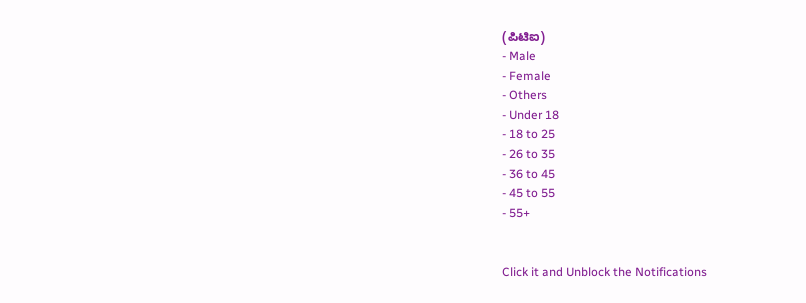(ಪಿಟಿಐ)
- Male
- Female
- Others
- Under 18
- 18 to 25
- 26 to 35
- 36 to 45
- 45 to 55
- 55+


Click it and Unblock the Notifications